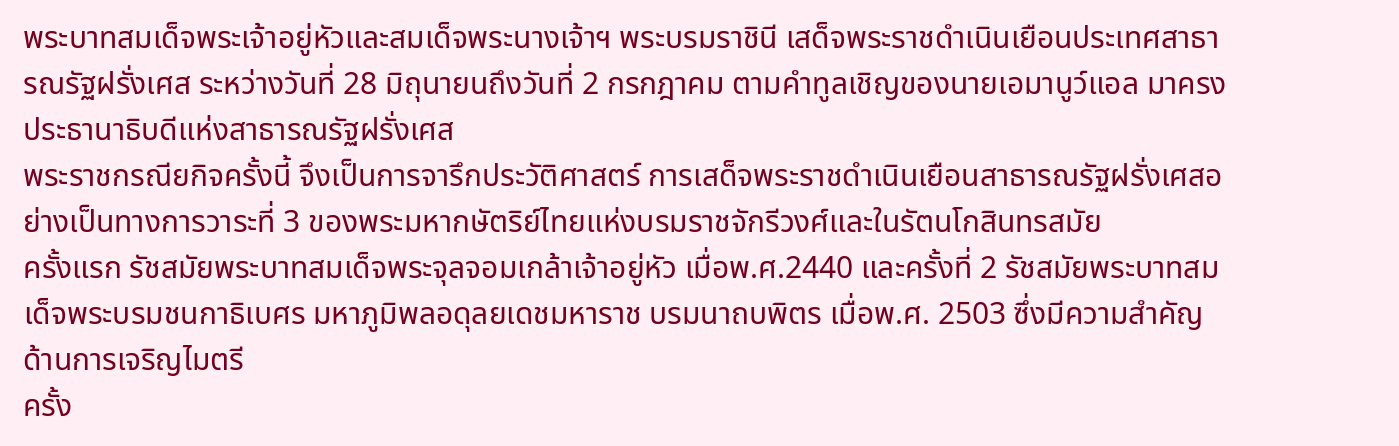พระบาทสมเด็จพระเจ้าอยู่หัวและสมเด็จพระนางเจ้าฯ พระบรมราชินี เสด็จพระราชดำเนินเยือนประเทศสาธารณรัฐฝรั่งเศส ระหว่างวันที่ 28 มิถุนายนถึงวันที่ 2 กรกฎาคม ตามคำทูลเชิญของนายเอมานูว์แอล มาครง ประธานาธิบดีแห่งสาธารณรัฐฝรั่งเศส
พระราชกรณียกิจครั้งนี้ จึงเป็นการจารึกประวัติศาสตร์ การเสด็จพระราชดำเนินเยือนสาธารณรัฐฝรั่งเศสอย่างเป็นทางการวาระที่ 3 ของพระมหากษัตริย์ไทยแห่งบรมราชจักรีวงศ์และในรัตนโกสินทรสมัย
ครั้งแรก รัชสมัยพระบาทสมเด็จพระจุลจอมเกล้าเจ้าอยู่หัว เมื่อพ.ศ.2440 และครั้งที่ 2 รัชสมัยพระบาทสมเด็จพระบรมชนกาธิเบศร มหาภูมิพลอดุลยเดชมหาราช บรมนาถบพิตร เมื่อพ.ศ. 2503 ซึ่งมีความสำคัญด้านการเจริญไมตรี
ครั้ง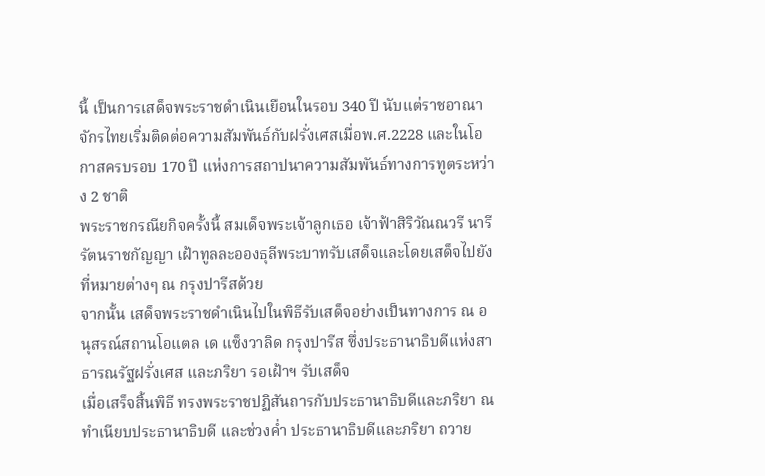นี้ เป็นการเสด็จพระราชดำเนินเยือนในรอบ 340 ปี นับแต่ราชอาณาจักรไทยเริ่มติดต่อความสัมพันธ์กับฝรั่งเศสเมื่อพ.ศ.2228 และในโอกาสครบรอบ 170 ปี แห่งการสถาปนาความสัมพันธ์ทางการทูตระหว่าง 2 ชาติ
พระราชกรณียกิจครั้งนี้ สมเด็จพระเจ้าลูกเธอ เจ้าฟ้าสิริวัณณวรี นารีรัตนราชกัญญา เฝ้าทูลละอองธุลีพระบาทรับเสด็จและโดยเสด็จไปยังที่หมายต่างๆ ณ กรุงปารีสด้วย
จากนั้น เสด็จพระราชดำเนินไปในพิธีรับเสด็จอย่างเป็นทางการ ณ อนุสรณ์สถานโอแตล เด แซ็งวาลิด กรุงปารีส ซึ่งประธานาธิบดีแห่งสาธารณรัฐฝรั่งเศส และภริยา รอเฝ้าฯ รับเสด็จ
เมื่อเสร็จสิ้นพิธี ทรงพระราชปฏิสันถารกับประธานาธิบดีและภริยา ณ ทำเนียบประธานาธิบดี และช่วงค่ำ ประธานาธิบดีและภริยา ถวาย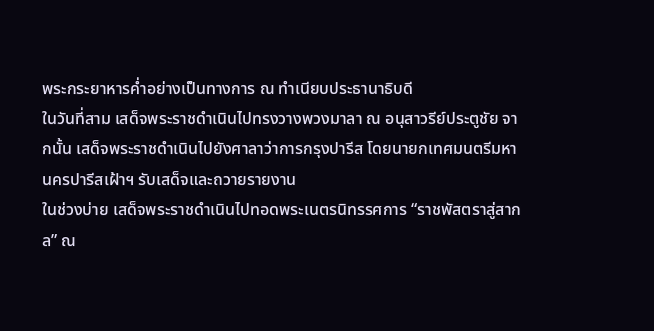พระกระยาหารค่ำอย่างเป็นทางการ ณ ทำเนียบประธานาธิบดี
ในวันที่สาม เสด็จพระราชดำเนินไปทรงวางพวงมาลา ณ อนุสาวรีย์ประตูชัย จากนั้น เสด็จพระราชดำเนินไปยังศาลาว่าการกรุงปารีส โดยนายกเทศมนตรีมหานครปารีสเฝ้าฯ รับเสด็จและถวายรายงาน
ในช่วงบ่าย เสด็จพระราชดำเนินไปทอดพระเนตรนิทรรศการ “ราชพัสตราสู่สากล” ณ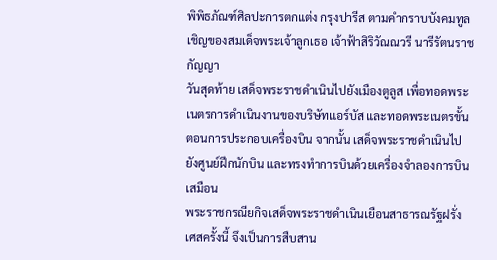พิพิธภัณฑ์ศิลปะการตกแต่ง กรุงปารีส ตามคำกราบบังคมทูลเชิญของสมเด็จพระเจ้าลูกเธอ เจ้าฟ้าสิริวัณณวรี นารีรัตนราชกัญญา
วันสุดท้าย เสด็จพระราชดำเนินไปยังเมืองตูลูส เพื่อทอดพระเนตรการดำเนินงานของบริษัทแอร์บัส และทอดพระเนตรขั้นตอนการประกอบเครื่องบิน จากนั้น เสด็จพระราชดำเนินไปยังศูนย์ฝึกนักบิน และทรงทำการบินด้วยเครื่องจำลองการบินเสมือน
พระราชกรณียกิจเสด็จพระราชดำเนินเยือนสาธารณรัฐฝรั่งเศสครั้งนี้ จึงเป็นการสืบสาน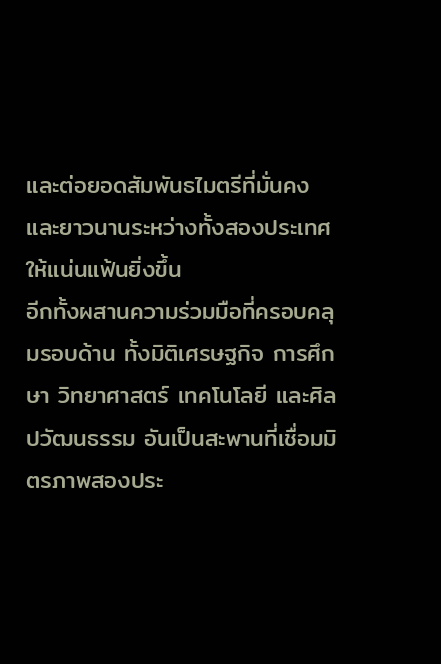และต่อยอดสัมพันธไมตรีที่มั่นคงและยาวนานระหว่างทั้งสองประเทศให้แน่นแฟ้นยิ่งขึ้น
อีกทั้งผสานความร่วมมือที่ครอบคลุมรอบด้าน ทั้งมิติเศรษฐกิจ การศึกษา วิทยาศาสตร์ เทคโนโลยี และศิลปวัฒนธรรม อันเป็นสะพานที่เชื่อมมิตรภาพสองประ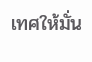เทศให้มั่น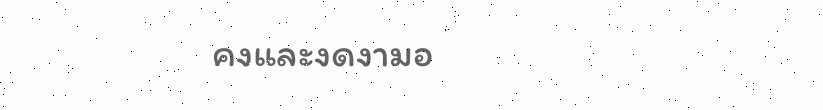คงและงดงามอ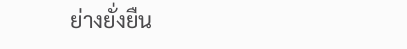ย่างยั่งยืน